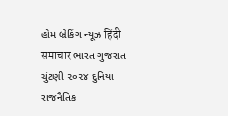હોમ બ્રેકિંગ ન્યૂઝ हिंदी समाचार ભારત ગુજરાત ચુંટણી ૨૦૨૪ દુનિયા રાજનૈતિક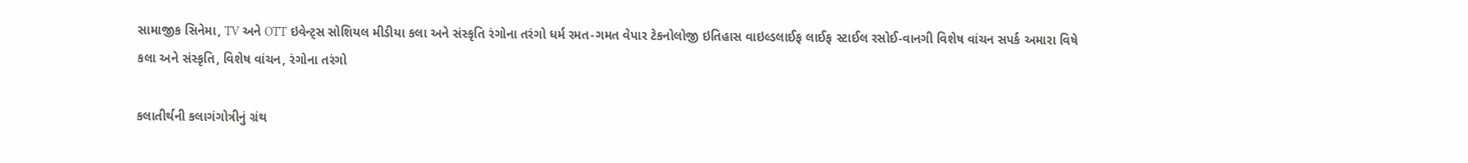સામાજીક સિનેમા, TV અને OTT ઇવેન્ટ્સ સોશિયલ મીડીયા કલા અને સંસ્કૃતિ રંગોના તરંગો ધર્મ રમત-ગમત વેપાર ટેકનોલોજી ઇતિહાસ વાઇલ્ડલાઈફ લાઈફ સ્ટાઈલ રસોઈ-વાનગી વિશેષ વાંચન સપર્ક અમારા વિષે
કલા અને સંસ્કૃતિ, વિશેષ વાંચન, રંગોના તરંગો

કલાતીર્થની કલાગંગોત્રીનું ગ્રંથ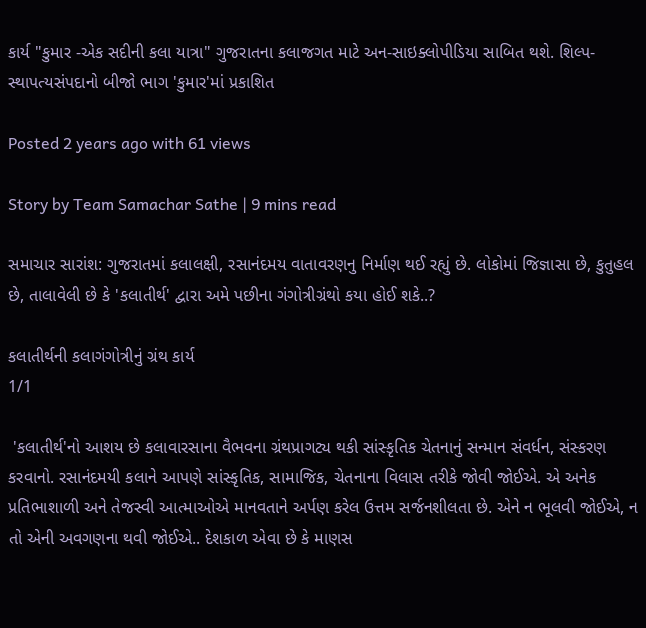કાર્ય "કુમાર -એક સદીની કલા યાત્રા" ગુજરાતના કલાજગત માટે અન-સાઇક્લોપીડિયા સાબિત થશે. શિલ્પ- સ્થાપત્યસંપદાનો બીજો ભાગ 'કુમાર'માં પ્રકાશિત

Posted 2 years ago with 61 views

Story by Team Samachar Sathe | 9 mins read

સમાચાર સારાંશ: ગુજરાતમાં કલાલક્ષી, રસાનંદમય વાતાવરણનુ નિર્માણ થઈ રહ્યું છે. લોકોમાં જિજ્ઞાસા છે, કુતુહલ છે, તાલાવેલી છે કે 'કલાતીર્થ' દ્વારા અમે પછીના ગંગોત્રીગ્રંથો કયા હોઈ શકે..?

કલાતીર્થની કલાગંગોત્રીનું ગ્રંથ કાર્ય
1/1

 'કલાતીર્થ'નો આશય છે કલાવારસાના વૈભવના ગ્રંથપ્રાગટ્ય થકી સાંસ્કૃતિક ચેતનાનું સન્માન સંવર્ધન, સંસ્કરણ કરવાનો. રસાનંદમયી કલાને આપણે સાંસ્કૃતિક, સામાજિક, ચેતનાના વિલાસ તરીકે જોવી જોઈએ. એ અનેક પ્રતિભાશાળી અને તેજસ્વી આત્માઓએ માનવતાને અર્પણ કરેલ ઉત્તમ સર્જનશીલતા છે. એને ન ભૂલવી જોઈએ, ન તો એની અવગણના થવી જોઈએ.. દેશકાળ એવા છે કે માણસ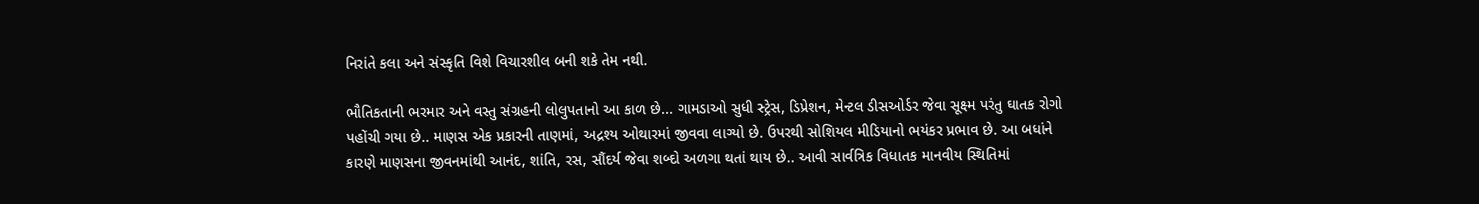નિરાંતે કલા અને સંસ્કૃતિ વિશે વિચારશીલ બની શકે તેમ નથી.

ભૌતિકતાની ભરમાર અને વસ્તુ સંગ્રહની લોલુપતાનો આ કાળ છે... ગામડાઓ સુધી સ્ટ્રેસ, ડિપ્રેશન, મેન્ટલ ડીસઓર્ડર જેવા સૂક્ષ્મ પરંતુ ઘાતક રોગો પહોંચી ગયા છે.. માણસ એક પ્રકારની તાણમાં, અદ્રશ્ય ઓથારમાં જીવવા લાગ્યો છે. ઉપરથી સોશિયલ મીડિયાનો ભયંકર પ્રભાવ છે. આ બધાંને કારણે માણસના જીવનમાંથી આનંદ, શાંતિ, રસ, સૌંદર્ય જેવા શબ્દો અળગા થતાં થાય છે.. આવી સાર્વત્રિક વિધાતક માનવીય સ્થિતિમાં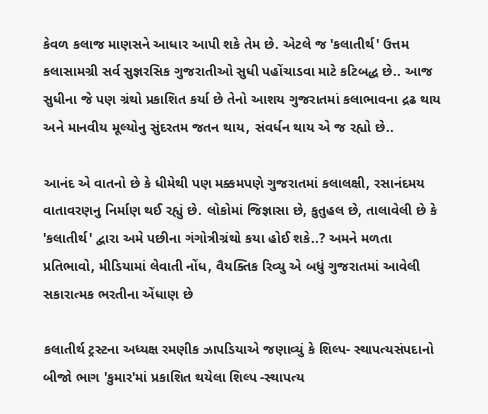કેવળ કલાજ માણસને આધાર આપી શકે તેમ છે. એટલે જ 'કલાતીર્થ' ઉત્તમ કલાસામગ્રી સર્વ સુજ્ઞરસિક ગુજરાતીઓ સુધી પહોંચાડવા માટે કટિબદ્ધ છે.. આજ સુધીના જે પણ ગ્રંથો પ્રકાશિત કર્યા છે તેનો આશય ગુજરાતમાં કલાભાવના દ્રઢ થાય અને માનવીય મૂલ્યોનુ સુંદરતમ જતન થાય, સંવર્ધન થાય એ જ રહ્યો છે..

આનંદ એ વાતનો છે કે ધીમેથી પણ મક્કમપણે ગુજરાતમાં કલાલક્ષી, રસાનંદમય વાતાવરણનુ નિર્માણ થઈ રહ્યું છે. લોકોમાં જિજ્ઞાસા છે, કુતુહલ છે, તાલાવેલી છે કે 'કલાતીર્થ' દ્વારા અમે પછીના ગંગોત્રીગ્રંથો કયા હોઈ શકે..? અમને મળતા પ્રતિભાવો, મીડિયામાં લેવાતી નોંધ, વૈયક્તિક રિવ્યુ એ બધું ગુજરાતમાં આવેલી સકારાત્મક ભરતીના એંધાણ છે

કલાતીર્થ ટ્રસ્ટના અધ્યક્ષ રમણીક ઝાપડિયાએ જણાવ્યું કે શિલ્પ- સ્થાપત્યસંપદાનો બીજો ભાગ 'કુમાર'માં પ્રકાશિત થયેલા શિલ્પ -સ્થાપત્ય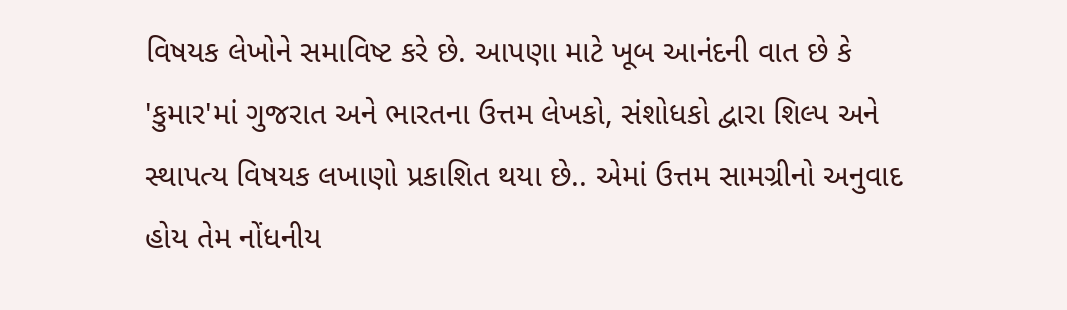વિષયક લેખોને સમાવિષ્ટ કરે છે. આપણા માટે ખૂબ આનંદની વાત છે કે 'કુમાર'માં ગુજરાત અને ભારતના ઉત્તમ લેખકો, સંશોધકો દ્વારા શિલ્પ અને સ્થાપત્ય વિષયક લખાણો પ્રકાશિત થયા છે.. એમાં ઉત્તમ સામગ્રીનો અનુવાદ હોય તેમ નોંધનીય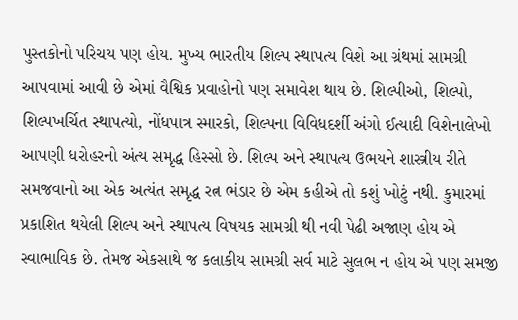પુસ્તકોનો પરિચય પણ હોય. મુખ્ય ભારતીય શિલ્પ સ્થાપત્ય વિશે આ ગ્રંથમાં સામગ્રી આપવામાં આવી છે એમાં વૈશ્વિક પ્રવાહોનો પણ સમાવેશ થાય છે. શિલ્પીઓ, શિલ્પો, શિલ્પખર્ચિત સ્થાપત્યો, નોંધપાત્ર સ્મારકો, શિલ્પના વિવિધદર્શી અંગો ઈત્યાદી વિશેનાલેખો આપણી ધરોહરનો અંત્ય સમૃદ્ધ હિસ્સો છે. શિલ્પ અને સ્થાપત્ય ઉભયને શાસ્ત્રીય રીતે સમજવાનો આ એક અત્યંત સમૃદ્ધ રત્ન ભંડાર છે એમ કહીએ તો કશું ખોટું નથી. કુમારમાં પ્રકાશિત થયેલી શિલ્પ અને સ્થાપત્ય વિષયક સામગ્રી થી નવી પેઢી અજાણ હોય એ સ્વાભાવિક છે. તેમજ એકસાથે જ કલાકીય સામગ્રી સર્વ માટે સુલભ ન હોય એ પણ સમજી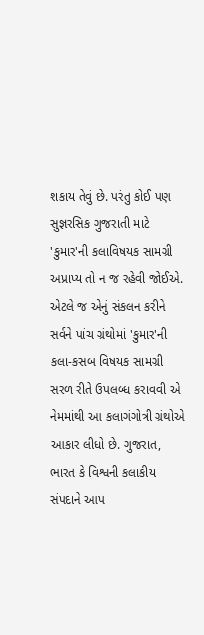શકાય તેવું છે. પરંતુ કોઈ પણ સુજ્ઞરસિક ગુજરાતી માટે 'કુમાર'ની કલાવિષયક સામગ્રી અપ્રાપ્ય તો ન જ રહેવી જોઈએ. એટલે જ એનું સંકલન કરીને સર્વને પાંચ ગ્રંથોમાં 'કુમાર'ની કલા-કસબ વિષયક સામગ્રી સરળ રીતે ઉપલબ્ધ કરાવવી એ નેમમાંથી આ કલાગંગોત્રી ગ્રંથોએ આકાર લીધો છે. ગુજરાત, ભારત કે વિશ્વની કલાકીય સંપદાને આપ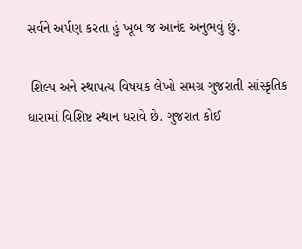સર્વને અર્પણ કરતા હું ખૂબ જ આનંદ અનુભવું છું.

 શિલ્પ અને સ્થાપત્ય વિષયક લેખો સમગ્ર ગુજરાતી સાંસ્કૃતિક ધારામાં વિશિષ્ટ સ્થાન ધરાવે છે. ગુજરાત કોઈ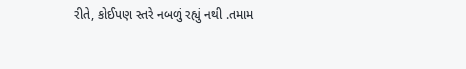રીતે, કોઈપણ સ્તરે નબળું રહ્યું નથી .તમામ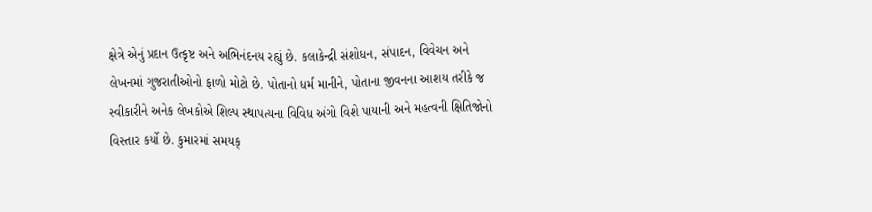ક્ષેત્રે એનું પ્રદાન ઉત્કૃષ્ટ અને અભિનંદનય રહ્યું છે. કલાકેન્દ્રી સંશોધન, સંપાદન, વિવેચન અને લેખનમાં ગુજરાતીઓનો ફાળો મોટો છે. પોતાનો ધર્મ માનીને, પોતાના જીવનના આશય તરીકે જ સ્વીકારીને અનેક લેખકોએ શિલ્પ સ્થાપત્યના વિવિધ અંગો વિશે પાયાની અને મહત્વની ક્ષિતિજોનો વિસ્તાર કર્યો છે. કુમારમાં સમયક્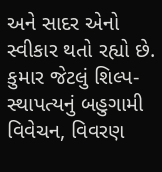અને સાદર એનો સ્વીકાર થતો રહ્યો છે. કુમાર જેટલું શિલ્પ- સ્થાપત્યનું બહુગામી વિવેચન, વિવરણ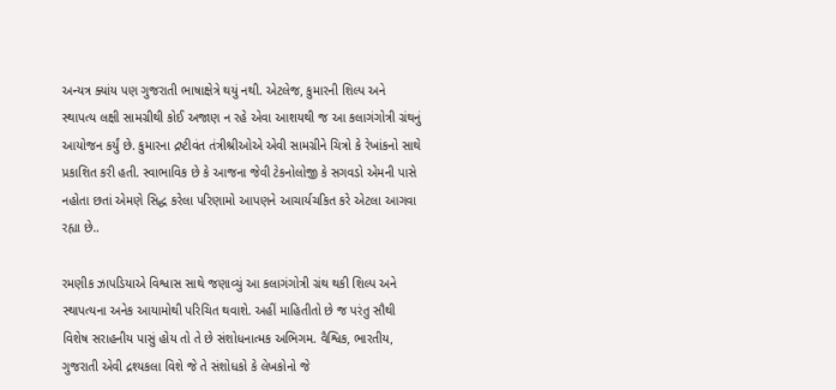અન્યત્ર ક્યાંય પણ ગુજરાતી ભાષાક્ષેત્રે થયું નથી. એટલેજ, કુમારની શિલ્પ અને સ્થાપત્ય લક્ષી સામગ્રીથી કોઈ અજાણ ન રહે એવા આશયથી જ આ કલાગંગોત્રી ગ્રંથનું આયોજન કર્યું છે. કુમારના દ્રષ્ટીવંત તંત્રીશ્રીઓએ એવી સામગ્રીને ચિત્રો કે રેખાંકનો સાથે પ્રકાશિત કરી હતી. સ્વાભાવિક છે કે આજના જેવી ટેકનોલોજી કે સગવડો એમની પાસે નહોતા છતાં એમણે સિદ્ધ કરેલા પરિણામો આપણને આચાર્યચકિત કરે એટલા આગવા રહ્યા છે..

રમણીક ઝાપડિયાએ વિશ્વાસ સાથે જણાવ્યું આ કલાગંગોત્રી ગ્રંથ થકી શિલ્પ અને સ્થાપત્યના અનેક આયામોથી પરિચિત થવાશે. અહીં માહિતીતો છે જ પરંતુ સૌથી વિશેષ સરાહનીય પાસું હોય તો તે છે સંશોધનાત્મક અભિગમ. વૈશ્વિક, ભારતીય, ગુજરાતી એવી દ્રશ્યકલા વિશે જે તે સંશોધકો કે લેખકોનો જે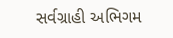સર્વગ્રાહી અભિગમ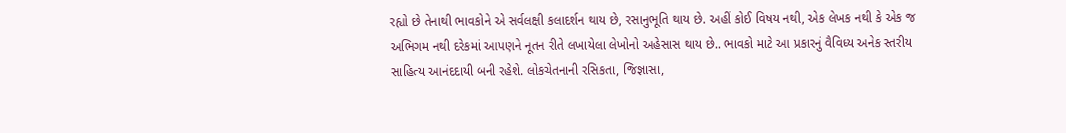રહ્યો છે તેનાથી ભાવકોને એ સર્વલક્ષી કલાદર્શન થાય છે, રસાનુભૂતિ થાય છે. અહીં કોઈ વિષય નથી, એક લેખક નથી કે એક જ અભિગમ નથી દરેકમાં આપણને નૂતન રીતે લખાયેલા લેખોનો અહેસાસ થાય છે.. ભાવકો માટે આ પ્રકારનું વૈવિધ્ય અનેક સ્તરીય સાહિત્ય આનંદદાયી બની રહેશે. લોકચેતનાની રસિકતા, જિજ્ઞાસા,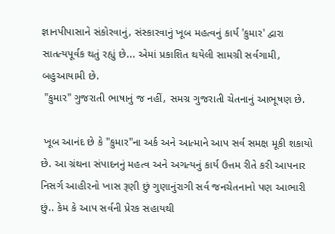જ્ઞાનપીપાસાને સંકોરવાનું, સંસ્કારવાનું ખૂબ મહત્વનું કાર્ય 'કુમાર' દ્વારા સાતત્યપૂર્વક થતું રહ્યું છે... એમાં પ્રકાશિત થયેલી સામગ્રી સર્વગામી, બહુઆયામી છે.
 "કુમાર" ગુજરાતી ભાષાનું જ નહીં, સમગ્ર ગુજરાતી ચેતનાનું આભૂષણ છે.

 ખૂબ આનંદ છે કે "કુમાર"ના અર્ક અને આત્માને આપ સર્વ સમક્ષ મૂકી શકાયો છે. આ ગ્રંથના સંપાદનનું મહત્વ અને અગત્યનું કાર્ય ઉત્તમ રીતે કરી આપનાર નિસર્ગ આહીરનો ખાસ રૂણી છું ગુણાનુંરાગી સર્વ જનચેતનાનો પણ આભારી છું.. કેમ કે આપ સર્વની પ્રેરક સહાયથી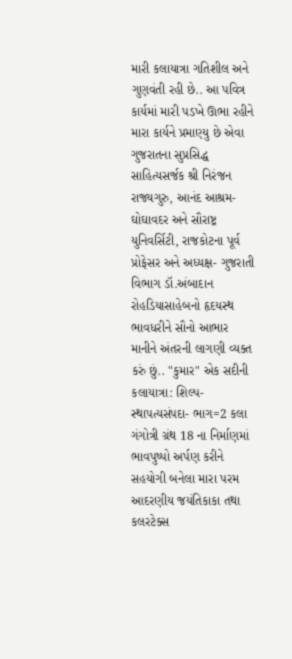મારી કલાયાત્રા ગતિશીલ અને ગુણવંતી રહી છે.. આ પવિત્ર કાર્યમાં મારી પડખે ઊભા રહીને મારા કાર્યને પ્રમાણ્યુ છે એવા ગુજરાતના સુપ્રસિદ્ધ સાહિત્યસર્જક શ્રી નિરંજન રાજ્યગુરુ, આનંદ આશ્રમ- ઘોઘાવદર અને સૌરાષ્ટ્ર યુનિવર્સિટી, રાજકોટના પૂર્વ પ્રોફેસર અને અધ્યક્ષ- ગુજરાતી વિભાગ ડૉ.અંબાદાન રોહડિયાસાહેબનો હૃદયસ્થ ભાવધરીને સૌનો આભાર માનીને અંતરની લાગણી વ્યક્ત કરું છું.. "કુમાર" એક સદીની કલાયાત્રા: શિલ્પ- સ્થાપત્યસંપદા- ભાગ=2 કલા ગંગોત્રી ગ્રંથ 18 ના નિર્માણમાં ભાવપુષ્પો અર્પણ કરીને સહયોગી બનેલા મારા પરમ આદરણીય જયંતિકાકા તથા કલરટેક્સ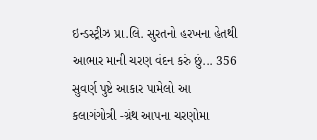ઇન્ડસ્ટ્રીઝ પ્રા.લિ. સુરતનો હરખના હેતથી આભાર માની ચરણ વંદન કરું છું... 356 સુવર્ણ પુષ્ટે આકાર પામેલો આ કલાગંગોત્રી -ગ્રંથ આપના ચરણોમા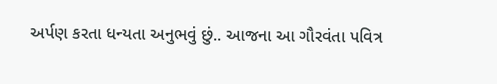અર્પણ કરતા ધન્યતા અનુભવું છું.. આજના આ ગૌરવંતા પવિત્ર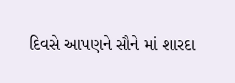દિવસે આપણને સૌને માં શારદા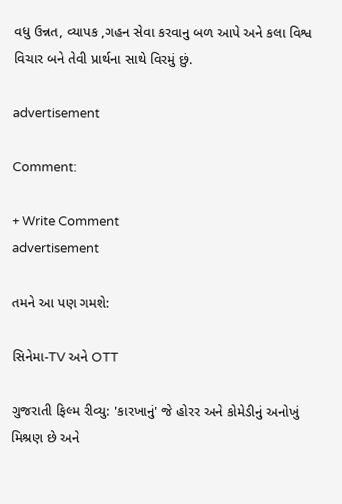વધુ ઉન્નત, વ્યાપક ,ગહન સેવા કરવાનુ બળ આપે અને કલા વિશ્વ વિચાર બને તેવી પ્રાર્થના સાથે વિરમું છું.

advertisement

Comment:

+ Write Comment
advertisement

તમને આ પણ ગમશે:

સિનેમા-TV અને OTT

ગુજરાતી ફિલ્મ રીવ્યુ: 'કારખાનું' જે હોરર અને કોમેડીનું અનોખું મિશ્રણ છે અને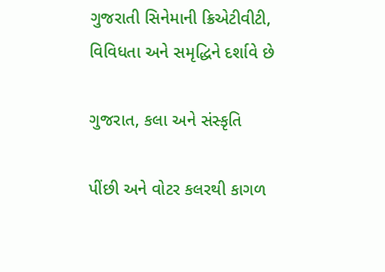ગુજરાતી સિનેમાની ક્રિએટીવીટી, વિવિધતા અને સમૃદ્ધિને દર્શાવે છે

ગુજરાત, કલા અને સંસ્કૃતિ

પીંછી અને વોટર કલરથી કાગળ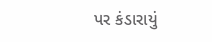પર કંડારાયું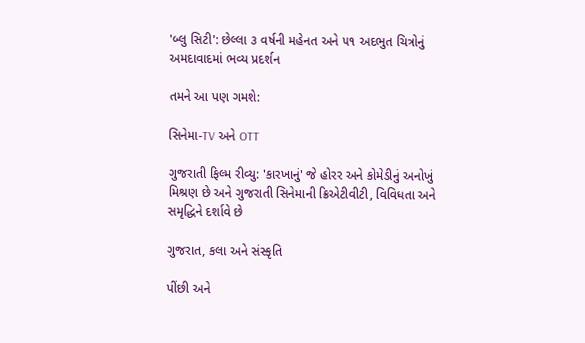'બ્લુ સિટી': છેલ્લા ૩ વર્ષની મહેનત અને ૫૧ અદભુત ચિત્રોનું અમદાવાદમાં ભવ્ય પ્રદર્શન

તમને આ પણ ગમશે:

સિનેમા-TV અને OTT

ગુજરાતી ફિલ્મ રીવ્યુ: 'કારખાનું' જે હોરર અને કોમેડીનું અનોખું મિશ્રણ છે અને ગુજરાતી સિનેમાની ક્રિએટીવીટી, વિવિધતા અને સમૃદ્ધિને દર્શાવે છે

ગુજરાત, કલા અને સંસ્કૃતિ

પીંછી અને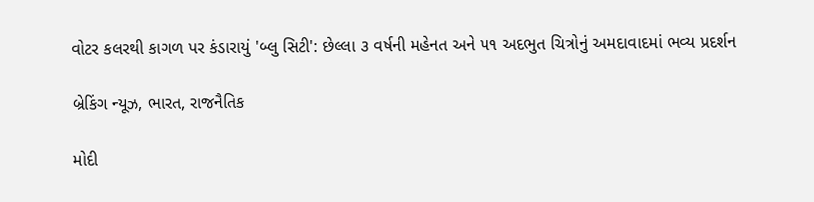વોટર કલરથી કાગળ પર કંડારાયું 'બ્લુ સિટી': છેલ્લા ૩ વર્ષની મહેનત અને ૫૧ અદભુત ચિત્રોનું અમદાવાદમાં ભવ્ય પ્રદર્શન

બ્રેકિંગ ન્યૂઝ, ભારત, રાજનૈતિક

મોદી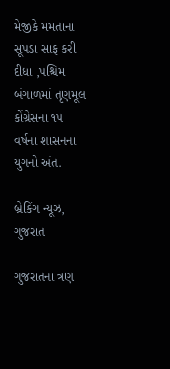મેજીકે મમતાના સૂપડા સાફ કરી દીધા ,પશ્ચિમ બંગાળમાં તૃણમૂલ કોંગ્રેસના ૧૫ વર્ષના શાસનના યુગનો અંત.

બ્રેકિંગ ન્યૂઝ, ગુજરાત

ગુજરાતના ત્રણ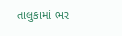તાલુકામાં ભર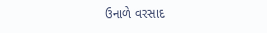ઉનાળે વરસાદ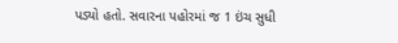પડ્યો હતો. સવારના પહોરમાં જ 1 ઇંચ સુધી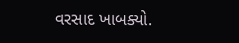વરસાદ ખાબક્યો.